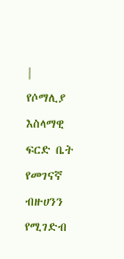|
የሶማሊያ እስላማዊ ፍርድ ቤት የመገናኛ ብዙሀንን የሚገድብ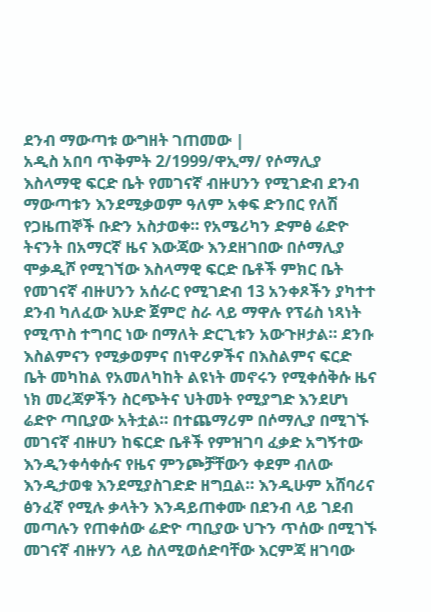ደንብ ማውጣቱ ውግዘት ገጠመው |
አዲስ አበባ ጥቅምት 2/1999/ዋኢማ/ የሶማሊያ እስላማዊ ፍርድ ቤት የመገናኛ ብዙሀንን የሚገድብ ደንብ ማውጣቱን እንደሚቃወም ዓለም አቀፍ ድንበር የለሽ የጋዜጠኞች ቡድን አስታወቀ። የአሜሪካን ድምፅ ሬድዮ ትናንት በአማርኛ ዜና እውጃው እንደዘገበው በሶማሊያ ሞቃዲሾ የሚገኘው እስላማዊ ፍርድ ቤቶች ምክር ቤት የመገናኛ ብዙሀንን አሰራር የሚገድብ 13 አንቀጾችን ያካተተ ደንብ ካለፈው እሁድ ጀምሮ ስራ ላይ ማዋሉ የፕሬስ ነጻነት የሚጥስ ተግባር ነው በማለት ድርጊቱን አውጉዞታል። ደንቡ እስልምናን የሚቃወምና በነዋሪዎችና በእስልምና ፍርድ ቤት መካከል የአመለካከት ልዩነት መኖሩን የሚቀሰቅሱ ዜና ነክ መረጃዎችን ስርጭትና ህትመት የሚያግድ እንደሆነ ሬድዮ ጣቢያው አትቷል። በተጨማሪም በሶማሊያ በሚገኙ መገናኛ ብዙሀን ከፍርድ ቤቶች የምዝገባ ፈቃድ አግኝተው እንዲንቀሳቀሱና የዜና ምንጮቻቸውን ቀደም ብለው እንዲታወቁ እንደሚያስገድድ ዘግቧል። እንዲሁም አሸባሪና ፅንፈኛ የሚሉ ቃላትን እንዳይጠቀሙ በደንብ ላይ ገደብ መጣሉን የጠቀሰው ሬድዮ ጣቢያው ህጉን ጥሰው በሚገኙ መገናኛ ብዙሃን ላይ ስለሚወሰድባቸው እርምጃ ዘገባው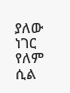ያለው ነገር የለም ሲል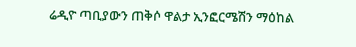ሬዲዮ ጣቢያውን ጠቅሶ ዋልታ ኢንፎርሜሽን ማዕከል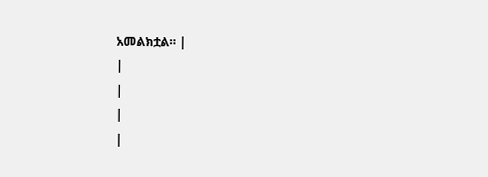አመልክቷል። |
|
|
|
|